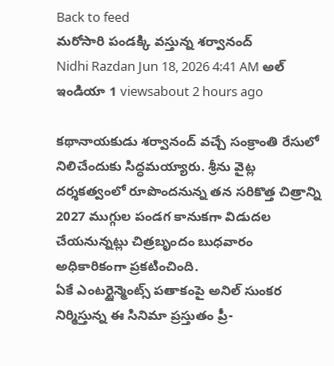Back to feed
మరోసారి పండక్కి వస్తున్న శర్వానంద్
Nidhi Razdan Jun 18, 2026 4:41 AM అల్ ఇండియా 1 viewsabout 2 hours ago

కథానాయకుడు శర్వానంద్ వచ్చే సంక్రాంతి రేసులో నిలిచేందుకు సిద్ధమయ్యారు. శ్రీను వైట్ల దర్శకత్వంలో రూపొందనున్న తన సరికొత్త చిత్రాన్ని 2027 ముగ్గుల పండగ కానుకగా విడుదల చేయనున్నట్లు చిత్రబృందం బుధవారం అధికారికంగా ప్రకటించింది.
ఏకే ఎంటర్టైన్మెంట్స్ పతాకంపై అనిల్ సుంకర నిర్మిస్తున్న ఈ సినిమా ప్రస్తుతం ప్రీ-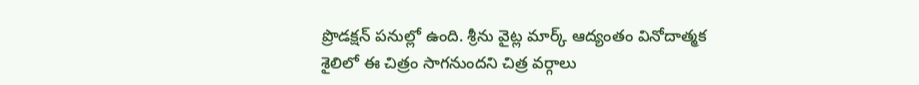ప్రొడక్షన్ పనుల్లో ఉంది. శ్రీను వైట్ల మార్క్ ఆద్యంతం వినోదాత్మక శైలిలో ఈ చిత్రం సాగనుందని చిత్ర వర్గాలు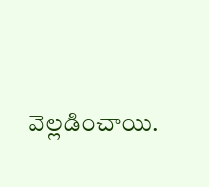వెల్లడించాయి.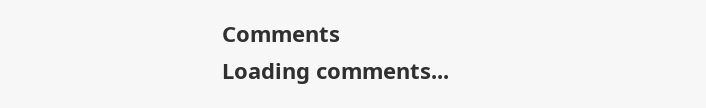Comments
Loading comments...